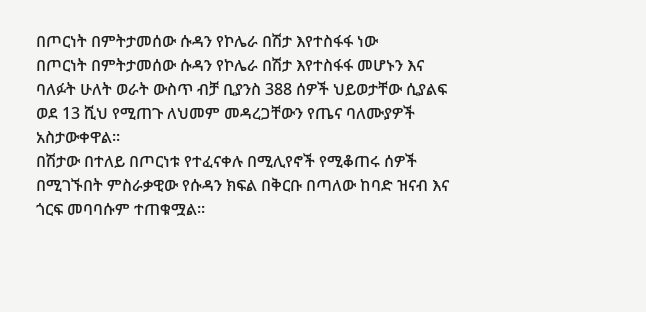በጦርነት በምትታመሰው ሱዳን የኮሌራ በሽታ እየተስፋፋ ነው
በጦርነት በምትታመሰው ሱዳን የኮሌራ በሽታ እየተስፋፋ መሆኑን እና ባለፉት ሁለት ወራት ውስጥ ብቻ ቢያንስ 388 ሰዎች ህይወታቸው ሲያልፍ ወደ 13 ሺህ የሚጠጉ ለህመም መዳረጋቸውን የጤና ባለሙያዎች አስታውቀዋል።
በሽታው በተለይ በጦርነቱ የተፈናቀሉ በሚሊየኖች የሚቆጠሩ ሰዎች በሚገኙበት ምስራቃዊው የሱዳን ክፍል በቅርቡ በጣለው ከባድ ዝናብ እና ጎርፍ መባባሱም ተጠቁሟል።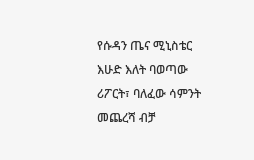የሱዳን ጤና ሚኒስቴር እሁድ እለት ባወጣው ሪፖርት፣ ባለፈው ሳምንት መጨረሻ ብቻ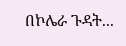በኮሌራ ጉዳት...